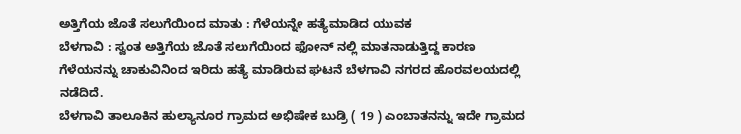ಅತ್ತಿಗೆಯ ಜೊತೆ ಸಲುಗೆಯಿಂದ ಮಾತು : ಗೆಳೆಯನ್ನೇ ಹತ್ಯೆಮಾಡಿದ ಯುವಕ
ಬೆಳಗಾವಿ : ಸ್ವಂತ ಅತ್ತಿಗೆಯ ಜೊತೆ ಸಲುಗೆಯಿಂದ ಫೋನ್ ನಲ್ಲಿ ಮಾತನಾಡುತ್ತಿದ್ದ ಕಾರಣ ಗೆಳೆಯನನ್ನು ಚಾಕುವಿನಿಂದ ಇರಿದು ಹತ್ಯೆ ಮಾಡಿರುವ ಘಟನೆ ಬೆಳಗಾವಿ ನಗರದ ಹೊರವಲಯದಲ್ಲಿ ನಡೆದಿದೆ.
ಬೆಳಗಾವಿ ತಾಲೂಕಿನ ಹುಲ್ಯಾನೂರ ಗ್ರಾಮದ ಅಭಿಷೇಕ ಬುಡ್ರಿ ( 19 ) ಎಂಬಾತನನ್ನು ಇದೇ ಗ್ರಾಮದ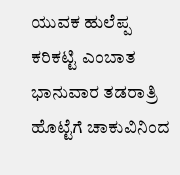ಯುವಕ ಹುಲೆಪ್ಪ ಕರಿಕಟ್ಟಿ ಎಂಬಾತ ಭಾನುವಾರ ತಡರಾತ್ರಿ ಹೊಟ್ಟೆಗೆ ಚಾಕುವಿನಿಂದ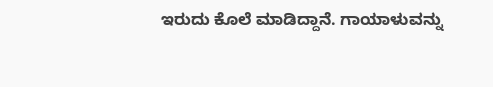ಇರುದು ಕೊಲೆ ಮಾಡಿದ್ದಾನೆ. ಗಾಯಾಳುವನ್ನು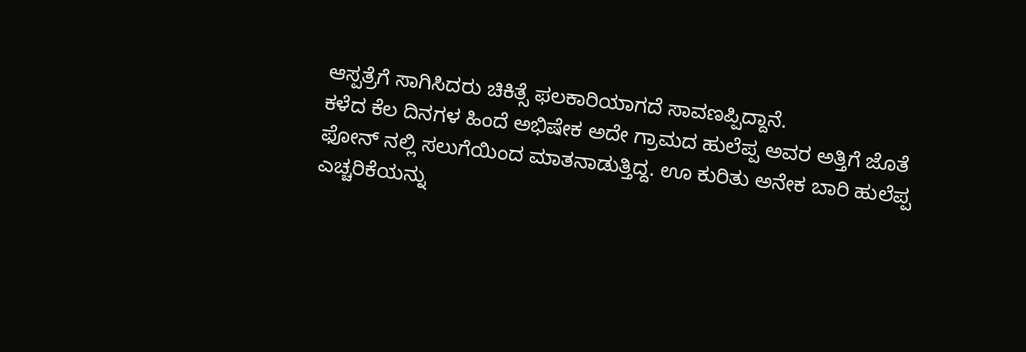ಆಸ್ಪತ್ರೆಗೆ ಸಾಗಿಸಿದರು ಚಿಕಿತ್ಸೆ ಫಲಕಾರಿಯಾಗದೆ ಸಾವಣಪ್ಪಿದ್ದಾನೆ.
ಕಳೆದ ಕೆಲ ದಿನಗಳ ಹಿಂದೆ ಅಭಿಷೇಕ ಅದೇ ಗ್ರಾಮದ ಹುಲೆಪ್ಪ ಅವರ ಅತ್ತಿಗೆ ಜೊತೆ ಫೋನ್ ನಲ್ಲಿ ಸಲುಗೆಯಿಂದ ಮಾತನಾಡುತ್ತಿದ್ದ. ಊ ಕುರಿತು ಅನೇಕ ಬಾರಿ ಹುಲೆಪ್ಪ ಎಚ್ಚರಿಕೆಯನ್ನು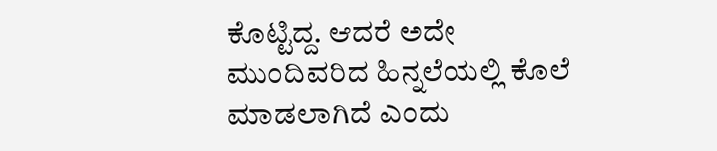ಕೊಟ್ಟಿದ್ದ. ಆದರೆ ಅದೇ ಮುಂದಿವರಿದ ಹಿನ್ನಲೆಯಲ್ಲಿ ಕೊಲೆ ಮಾಡಲಾಗಿದೆ ಎಂದು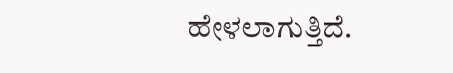ಹೇಳಲಾಗುತ್ತಿದೆ.